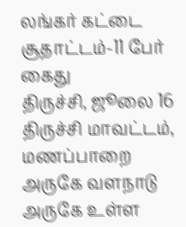லங்கர் கட்டை சூதாட்டம்-11 பேர் கைது
திருச்சி, ஜூலை 16 திருச்சி மாவட்டம், மணப்பாறை அருகே வளநாடு அருகே உள்ள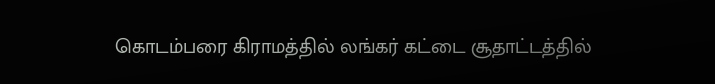கொடம்பரை கிராமத்தில் லங்கர் கட்டை சூதாட்டத்தில்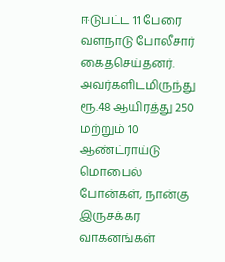ஈடுபட்ட 11 பேரை வளநாடு போலீசார் கைதசெய்தனர். அவர்களிடமிருந்து ரூ.48 ஆயிரத்து 250 மற்றும் 10 ஆண்ட்ராய்டு மொபைல் போன்கள், நான்கு இருசக்கர வாகனங்கள்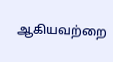ஆகியவற்றை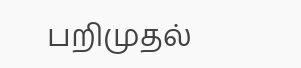பறிமுதல்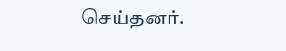செய்தனர்.